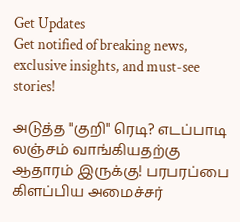Get Updates
Get notified of breaking news, exclusive insights, and must-see stories!

அடுத்த "குறி" ரெடி? எடப்பாடி லஞ்சம் வாங்கியதற்கு ஆதாரம் இருக்கு! பரபரப்பை கிளப்பிய அமைச்சர்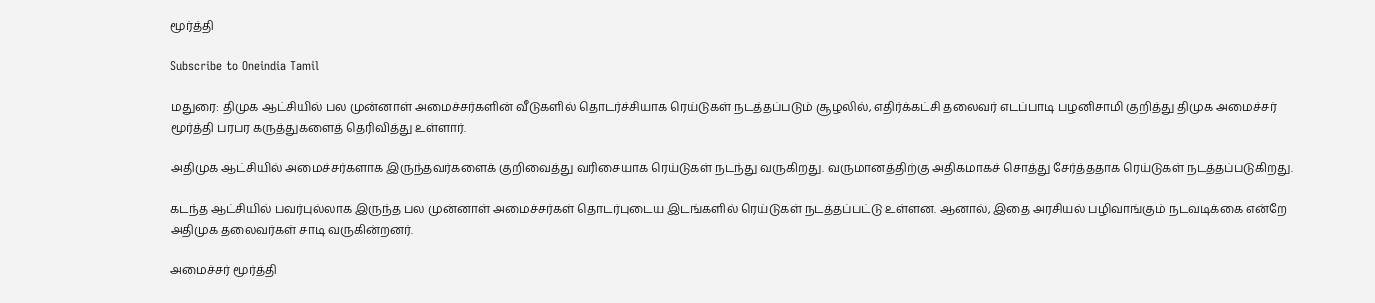மூர்த்தி

Subscribe to Oneindia Tamil

மதுரை: திமுக ஆட்சியில் பல முன்னாள் அமைச்சர்களின் வீடுகளில் தொடர்ச்சியாக ரெய்டுகள் நடத்தப்படும் சூழலில், எதிர்க்கட்சி தலைவர் எடப்பாடி பழனிசாமி குறித்து திமுக அமைச்சர் மூர்த்தி பரபர கருத்துகளைத் தெரிவித்து உள்ளார்.

அதிமுக ஆட்சியில் அமைச்சர்களாக இருந்தவர்களைக் குறிவைத்து வரிசையாக ரெய்டுகள் நடந்து வருகிறது. வருமானத்திற்கு அதிகமாகச் சொத்து சேர்த்ததாக ரெய்டுகள் நடத்தப்படுகிறது.

கடந்த ஆட்சியில் பவர்புல்லாக இருந்த பல முன்னாள் அமைச்சர்கள் தொடர்புடைய இடங்களில் ரெய்டுகள் நடத்தப்பட்டு உள்ளன. ஆனால், இதை அரசியல் பழிவாங்கும் நடவடிக்கை என்றே அதிமுக தலைவர்கள் சாடி வருகின்றனர்.

அமைச்சர் மூர்த்தி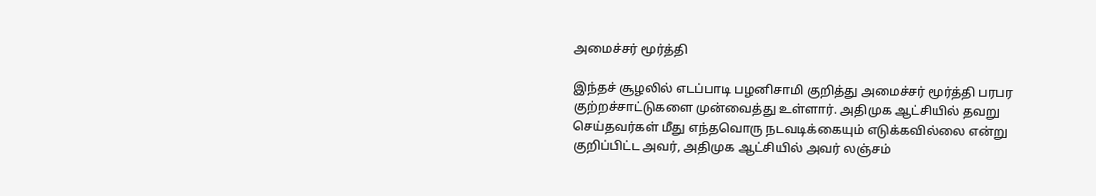அமைச்சர் மூர்த்தி

இந்தச் சூழலில் எடப்பாடி பழனிசாமி குறித்து அமைச்சர் மூர்த்தி பரபர குற்றச்சாட்டுகளை முன்வைத்து உள்ளார். அதிமுக ஆட்சியில் தவறு செய்தவர்கள் மீது எந்தவொரு நடவடிக்கையும் எடுக்கவில்லை என்று குறிப்பிட்ட அவர், அதிமுக ஆட்சியில் அவர் லஞ்சம்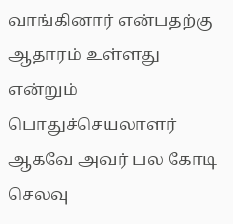வாங்கினார் என்பதற்கு ஆதாரம் உள்ளது என்றும் பொதுச்செயலாளர் ஆகவே அவர் பல கோடி செலவு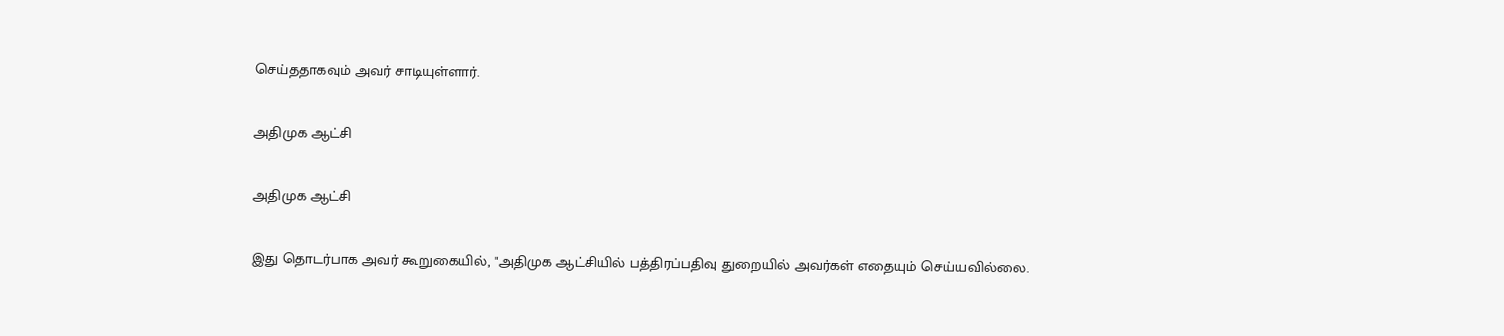செய்ததாகவும் அவர் சாடியுள்ளார்.

அதிமுக ஆட்சி

அதிமுக ஆட்சி

இது தொடர்பாக அவர் கூறுகையில், "அதிமுக ஆட்சியில் பத்திரப்பதிவு துறையில் அவர்கள் எதையும் செய்யவில்லை.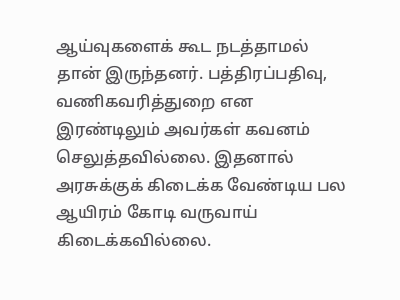ஆய்வுகளைக் கூட நடத்தாமல் தான் இருந்தனர். பத்திரப்பதிவு, வணிகவரித்துறை என இரண்டிலும் அவர்கள் கவனம் செலுத்தவில்லை. இதனால் அரசுக்குக் கிடைக்க வேண்டிய பல ஆயிரம் கோடி வருவாய் கிடைக்கவில்லை.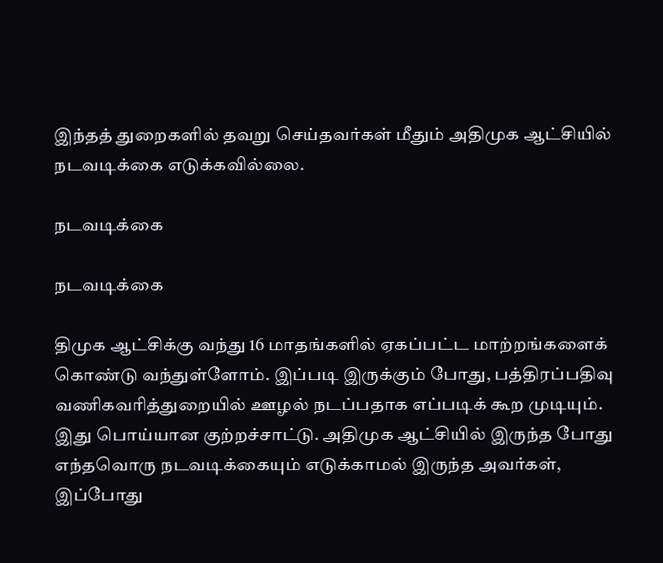இந்தத் துறைகளில் தவறு செய்தவர்கள் மீதும் அதிமுக ஆட்சியில் நடவடிக்கை எடுக்கவில்லை.

நடவடிக்கை

நடவடிக்கை

திமுக ஆட்சிக்கு வந்து 16 மாதங்களில் ஏகப்பட்ட மாற்றங்களைக் கொண்டு வந்துள்ளோம். இப்படி இருக்கும் போது, பத்திரப்பதிவு வணிகவரித்துறையில் ஊழல் நடப்பதாக எப்படிக் கூற முடியும். இது பொய்யான குற்றச்சாட்டு. அதிமுக ஆட்சியில் இருந்த போது எந்தவொரு நடவடிக்கையும் எடுக்காமல் இருந்த அவர்கள், இப்போது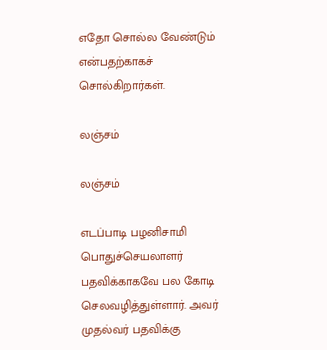எதோ சொல்ல வேண்டும் என்பதற்காகச் சொல்கிறார்கள்.

லஞ்சம்

லஞ்சம்

எடப்பாடி பழனிசாமி பொதுச்செயலாளர் பதவிக்காகவே பல கோடி செலவழித்துள்ளார். அவர் முதல்வர் பதவிக்கு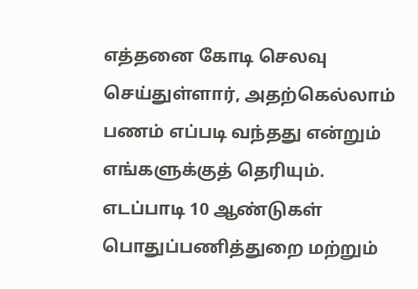எத்தனை கோடி செலவு செய்துள்ளார், அதற்கெல்லாம் பணம் எப்படி வந்தது என்றும் எங்களுக்குத் தெரியும். எடப்பாடி 10 ஆண்டுகள் பொதுப்பணித்துறை மற்றும்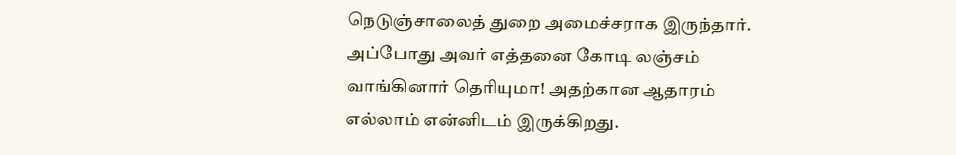நெடுஞ்சாலைத் துறை அமைச்சராக இருந்தார். அப்போது அவர் எத்தனை கோடி லஞ்சம் வாங்கினார் தெரியுமா! அதற்கான ஆதாரம் எல்லாம் என்னிடம் இருக்கிறது.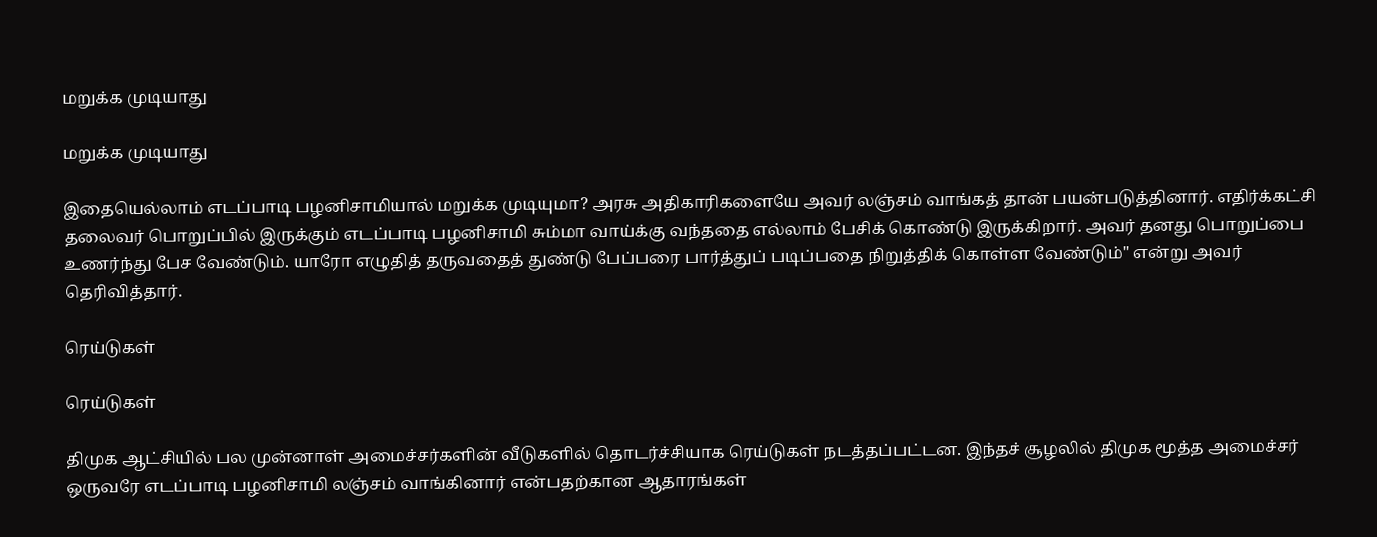மறுக்க முடியாது

மறுக்க முடியாது

இதையெல்லாம் எடப்பாடி பழனிசாமியால் மறுக்க முடியுமா? அரசு அதிகாரிகளையே அவர் லஞ்சம் வாங்கத் தான் பயன்படுத்தினார். எதிர்க்கட்சி தலைவர் பொறுப்பில் இருக்கும் எடப்பாடி பழனிசாமி சும்மா வாய்க்கு வந்ததை எல்லாம் பேசிக் கொண்டு இருக்கிறார். அவர் தனது பொறுப்பை உணர்ந்து பேச வேண்டும். யாரோ எழுதித் தருவதைத் துண்டு பேப்பரை பார்த்துப் படிப்பதை நிறுத்திக் கொள்ள வேண்டும்" என்று அவர் தெரிவித்தார்.

ரெய்டுகள்

ரெய்டுகள்

திமுக ஆட்சியில் பல முன்னாள் அமைச்சர்களின் வீடுகளில் தொடர்ச்சியாக ரெய்டுகள் நடத்தப்பட்டன. இந்தச் சூழலில் திமுக மூத்த அமைச்சர் ஒருவரே எடப்பாடி பழனிசாமி லஞ்சம் வாங்கினார் என்பதற்கான ஆதாரங்கள்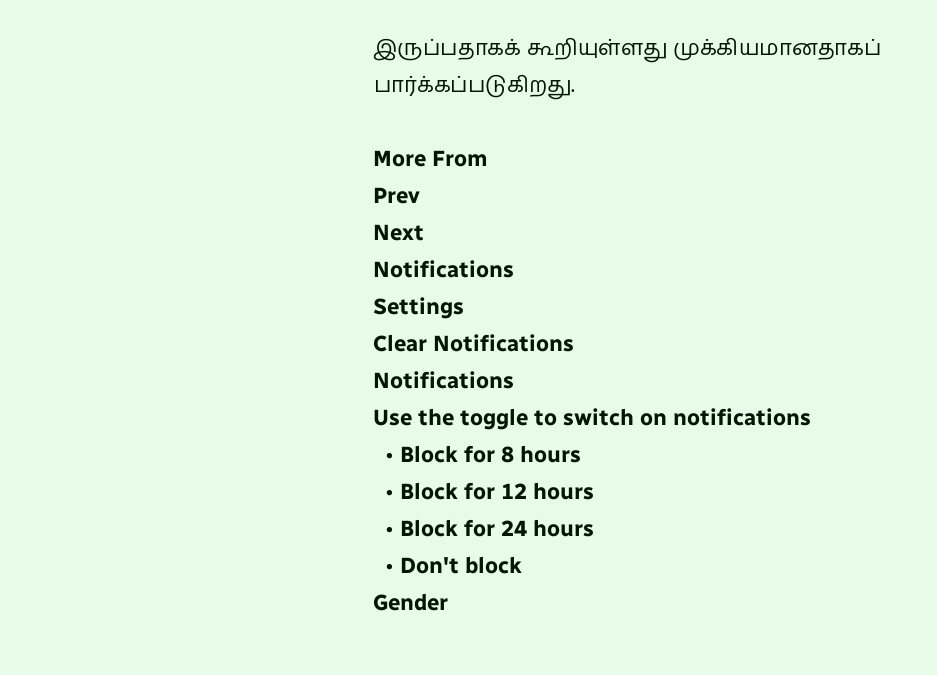இருப்பதாகக் கூறியுள்ளது முக்கியமானதாகப் பார்க்கப்படுகிறது.

More From
Prev
Next
Notifications
Settings
Clear Notifications
Notifications
Use the toggle to switch on notifications
  • Block for 8 hours
  • Block for 12 hours
  • Block for 24 hours
  • Don't block
Gender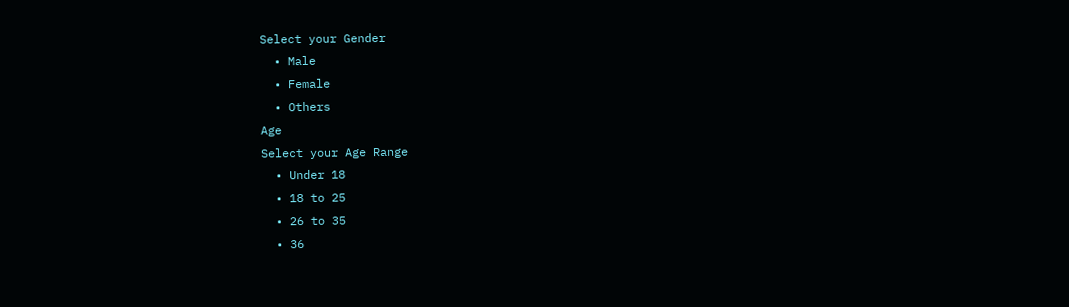Select your Gender
  • Male
  • Female
  • Others
Age
Select your Age Range
  • Under 18
  • 18 to 25
  • 26 to 35
  • 36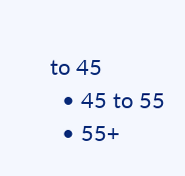to 45
  • 45 to 55
  • 55+